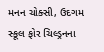મનન ચોક્સી, ઉદગમ સ્કૂલ ફોર ચિલ્ડ્રનના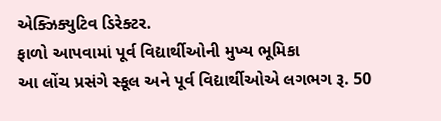એક્ઝિક્યુટિવ ડિરેક્ટર.
ફાળો આપવામાં પૂર્વ વિદ્યાર્થીઓની મુખ્ય ભૂમિકા
આ લોંચ પ્રસંગે સ્કૂલ અને પૂર્વ વિદ્યાર્થીઓએ લગભગ રૂ. 50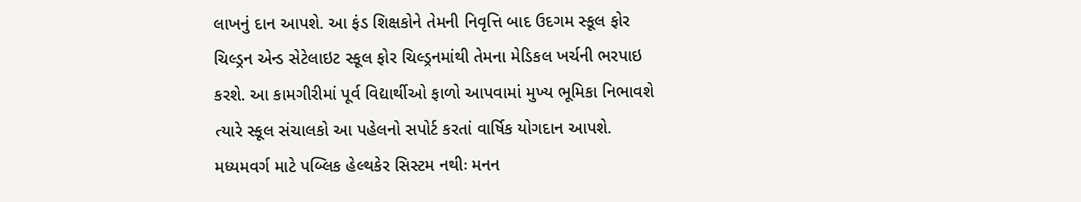લાખનું દાન આપશે. આ ફંડ શિક્ષકોને તેમની નિવૃત્તિ બાદ ઉદગમ સ્કૂલ ફોર ચિલ્ડ્રન એન્ડ સેટેલાઇટ સ્કૂલ ફોર ચિલ્ડ્રનમાંથી તેમના મેડિકલ ખર્ચની ભરપાઇ કરશે. આ કામગીરીમાં પૂર્વ વિદ્યાર્થીઓ ફાળો આપવામાં મુખ્ય ભૂમિકા નિભાવશે ત્યારે સ્કૂલ સંચાલકો આ પહેલનો સપોર્ટ કરતાં વાર્ષિક યોગદાન આપશે.
મધ્યમવર્ગ માટે પબ્લિક હેલ્થકેર સિસ્ટમ નથીઃ મનન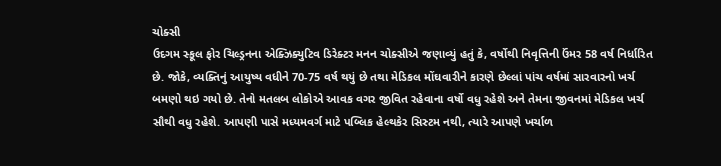ચોક્સી
ઉદગમ સ્કૂલ ફોર ચિલ્ડ્રનના એક્ઝિક્યુટિવ ડિરેક્ટર મનન ચોક્સીએ જણાવ્યું હતું કે, વર્ષોથી નિવૃત્તિની ઉંમર 58 વર્ષ નિર્ધારિત છે. જોકે, વ્યક્તિનું આયુષ્ય વધીને 70-75 વર્ષ થયું છે તથા મેડિકલ મોંઘવારીને કારણે છેલ્લાં પાંચ વર્ષમાં સારવારનો ખર્ચ બમણો થઇ ગયો છે. તેનો મતલબ લોકોએ આવક વગર જીવિત રહેવાના વર્ષો વધુ રહેશે અને તેમના જીવનમાં મેડિકલ ખર્ચ સૌથી વધુ રહેશે. આપણી પાસે મધ્યમવર્ગ માટે પબ્લિક હેલ્થકેર સિસ્ટમ નથી, ત્યારે આપણે ખર્ચાળ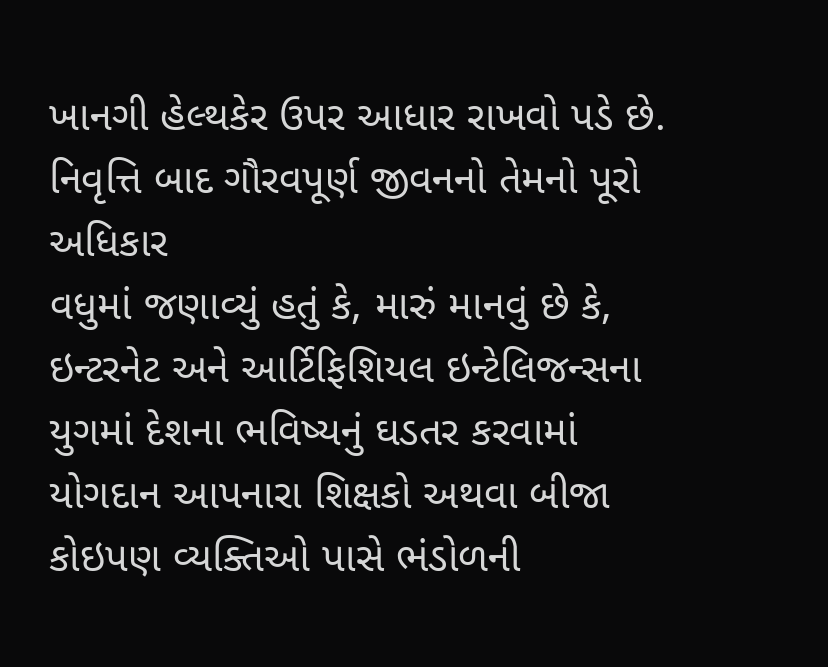ખાનગી હેલ્થકેર ઉપર આધાર રાખવો પડે છે.
નિવૃત્તિ બાદ ગૌરવપૂર્ણ જીવનનો તેમનો પૂરો અધિકાર
વધુમાં જણાવ્યું હતું કે, મારું માનવું છે કે, ઇન્ટરનેટ અને આર્ટિફિશિયલ ઇન્ટેલિજન્સના યુગમાં દેશના ભવિષ્યનું ઘડતર કરવામાં યોગદાન આપનારા શિક્ષકો અથવા બીજા કોઇપણ વ્યક્તિઓ પાસે ભંડોળની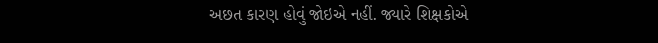અછત કારણ હોવું જોઇએ નહીં. જ્યારે શિક્ષકોએ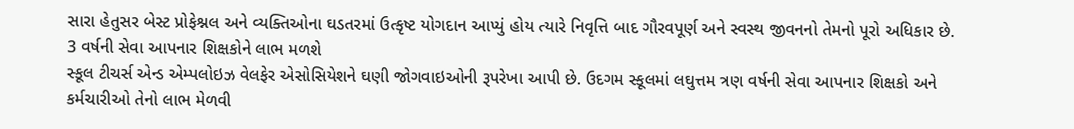સારા હેતુસર બેસ્ટ પ્રોફેશ્નલ અને વ્યક્તિઓના ઘડતરમાં ઉત્કૃષ્ટ યોગદાન આપ્યું હોય ત્યારે નિવૃત્તિ બાદ ગૌરવપૂર્ણ અને સ્વસ્થ જીવનનો તેમનો પૂરો અધિકાર છે.
3 વર્ષની સેવા આપનાર શિક્ષકોને લાભ મળશે
સ્કૂલ ટીચર્સ એન્ડ એમ્પલોઇઝ વેલફેર એસોસિયેશને ઘણી જોગવાઇઓની રૂપરેખા આપી છે. ઉદગમ સ્કૂલમાં લઘુત્તમ ત્રણ વર્ષની સેવા આપનાર શિક્ષકો અને કર્મચારીઓ તેનો લાભ મેળવી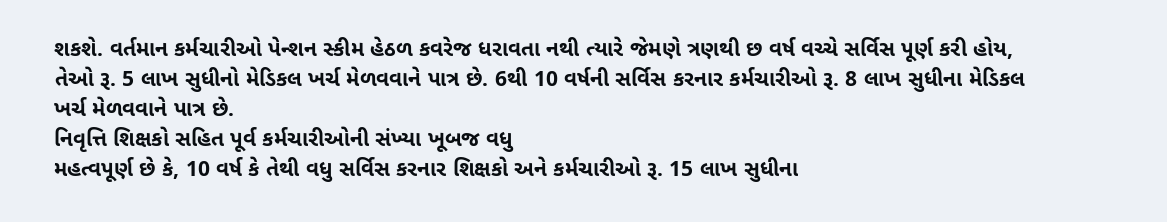શકશે. વર્તમાન કર્મચારીઓ પેન્શન સ્કીમ હેઠળ કવરેજ ધરાવતા નથી ત્યારે જેમણે ત્રણથી છ વર્ષ વચ્ચે સર્વિસ પૂર્ણ કરી હોય, તેઓ રૂ. 5 લાખ સુધીનો મેડિકલ ખર્ચ મેળવવાને પાત્ર છે. 6થી 10 વર્ષની સર્વિસ કરનાર કર્મચારીઓ રૂ. 8 લાખ સુધીના મેડિકલ ખર્ચ મેળવવાને પાત્ર છે.
નિવૃત્તિ શિક્ષકો સહિત પૂર્વ કર્મચારીઓની સંખ્યા ખૂબજ વધુ
મહત્વપૂર્ણ છે કે, 10 વર્ષ કે તેથી વધુ સર્વિસ કરનાર શિક્ષકો અને કર્મચારીઓ રૂ. 15 લાખ સુધીના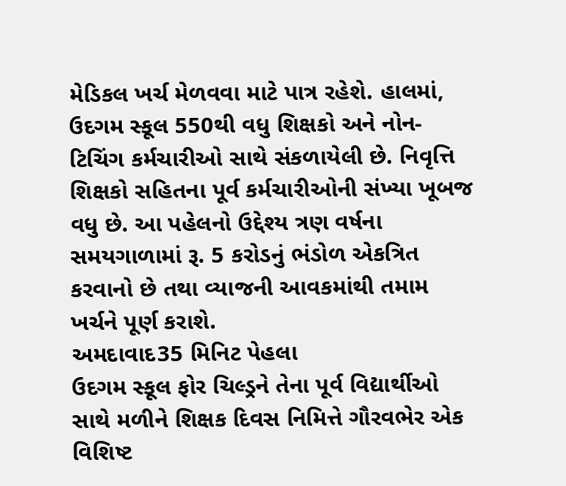મેડિકલ ખર્ચ મેળવવા માટે પાત્ર રહેશે. હાલમાં, ઉદગમ સ્કૂલ 550થી વધુ શિક્ષકો અને નોન-ટિચિંગ કર્મચારીઓ સાથે સંકળાયેલી છે. નિવૃત્તિ શિક્ષકો સહિતના પૂર્વ કર્મચારીઓની સંખ્યા ખૂબજ વધુ છે. આ પહેલનો ઉદ્દેશ્ય ત્રણ વર્ષના સમયગાળામાં રૂ. 5 કરોડનું ભંડોળ એકત્રિત કરવાનો છે તથા વ્યાજની આવકમાંથી તમામ ખર્ચને પૂર્ણ કરાશે.
અમદાવાદ35 મિનિટ પેહલા
ઉદગમ સ્કૂલ ફોર ચિલ્ડ્રને તેના પૂર્વ વિદ્યાર્થીઓ સાથે મળીને શિક્ષક દિવસ નિમિત્તે ગૌરવભેર એક વિશિષ્ટ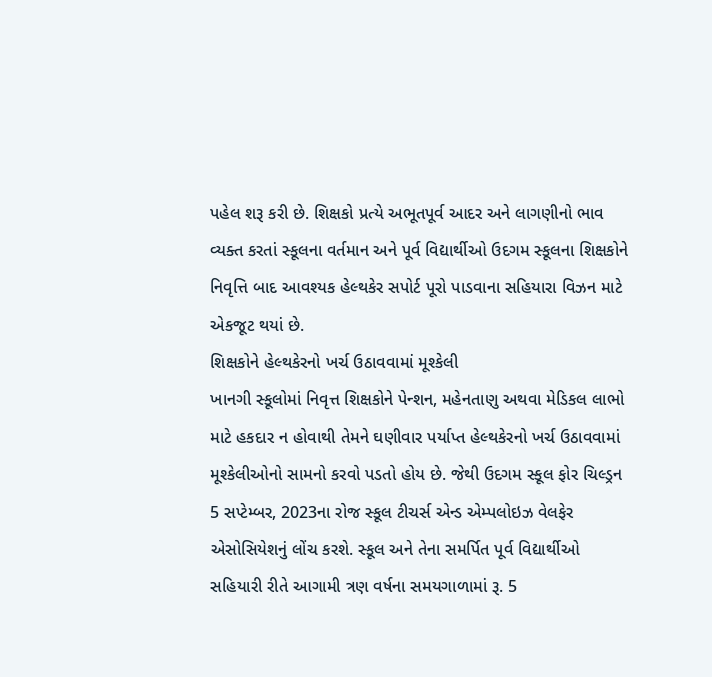પહેલ શરૂ કરી છે. શિક્ષકો પ્રત્યે અભૂતપૂર્વ આદર અને લાગણીનો ભાવ વ્યક્ત કરતાં સ્કૂલના વર્તમાન અને પૂર્વ વિદ્યાર્થીઓ ઉદગમ સ્કૂલના શિક્ષકોને નિવૃત્તિ બાદ આવશ્યક હેલ્થકેર સપોર્ટ પૂરો પાડવાના સહિયારા વિઝન માટે એકજૂટ થયાં છે.
શિક્ષકોને હેલ્થકેરનો ખર્ચ ઉઠાવવામાં મૂશ્કેલી
ખાનગી સ્કૂલોમાં નિવૃત્ત શિક્ષકોને પેન્શન, મહેનતાણુ અથવા મેડિકલ લાભો માટે હકદાર ન હોવાથી તેમને ઘણીવાર પર્યાપ્ત હેલ્થકેરનો ખર્ચ ઉઠાવવામાં મૂશ્કેલીઓનો સામનો કરવો પડતો હોય છે. જેથી ઉદગમ સ્કૂલ ફોર ચિલ્ડ્રન 5 સપ્ટેમ્બર, 2023ના રોજ સ્કૂલ ટીચર્સ એન્ડ એમ્પલોઇઝ વેલફેર એસોસિયેશનું લોંચ કરશે. સ્કૂલ અને તેના સમર્પિત પૂર્વ વિદ્યાર્થીઓ સહિયારી રીતે આગામી ત્રણ વર્ષના સમયગાળામાં રૂ. 5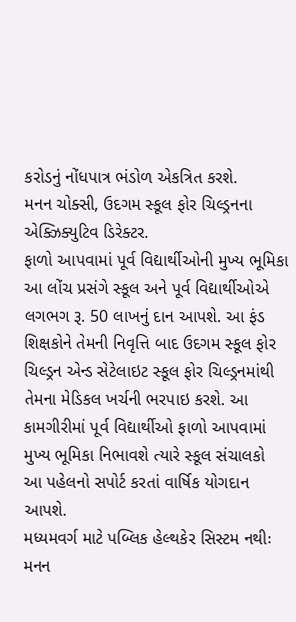કરોડનું નોંધપાત્ર ભંડોળ એકત્રિત કરશે.
મનન ચોક્સી, ઉદગમ સ્કૂલ ફોર ચિલ્ડ્રનના એક્ઝિક્યુટિવ ડિરેક્ટર.
ફાળો આપવામાં પૂર્વ વિદ્યાર્થીઓની મુખ્ય ભૂમિકા
આ લોંચ પ્રસંગે સ્કૂલ અને પૂર્વ વિદ્યાર્થીઓએ લગભગ રૂ. 50 લાખનું દાન આપશે. આ ફંડ શિક્ષકોને તેમની નિવૃત્તિ બાદ ઉદગમ સ્કૂલ ફોર ચિલ્ડ્રન એન્ડ સેટેલાઇટ સ્કૂલ ફોર ચિલ્ડ્રનમાંથી તેમના મેડિકલ ખર્ચની ભરપાઇ કરશે. આ કામગીરીમાં પૂર્વ વિદ્યાર્થીઓ ફાળો આપવામાં મુખ્ય ભૂમિકા નિભાવશે ત્યારે સ્કૂલ સંચાલકો આ પહેલનો સપોર્ટ કરતાં વાર્ષિક યોગદાન આપશે.
મધ્યમવર્ગ માટે પબ્લિક હેલ્થકેર સિસ્ટમ નથીઃ મનન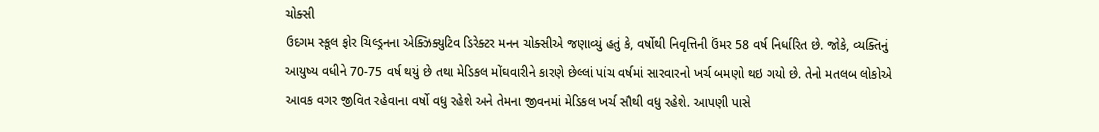ચોક્સી
ઉદગમ સ્કૂલ ફોર ચિલ્ડ્રનના એક્ઝિક્યુટિવ ડિરેક્ટર મનન ચોક્સીએ જણાવ્યું હતું કે, વર્ષોથી નિવૃત્તિની ઉંમર 58 વર્ષ નિર્ધારિત છે. જોકે, વ્યક્તિનું આયુષ્ય વધીને 70-75 વર્ષ થયું છે તથા મેડિકલ મોંઘવારીને કારણે છેલ્લાં પાંચ વર્ષમાં સારવારનો ખર્ચ બમણો થઇ ગયો છે. તેનો મતલબ લોકોએ આવક વગર જીવિત રહેવાના વર્ષો વધુ રહેશે અને તેમના જીવનમાં મેડિકલ ખર્ચ સૌથી વધુ રહેશે. આપણી પાસે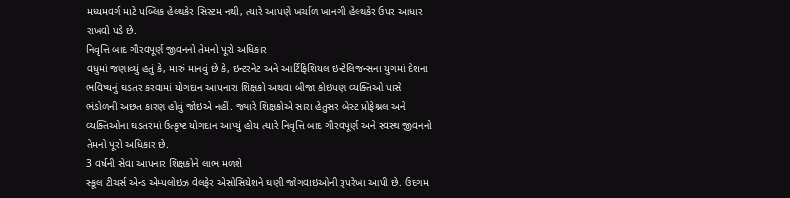મધ્યમવર્ગ માટે પબ્લિક હેલ્થકેર સિસ્ટમ નથી, ત્યારે આપણે ખર્ચાળ ખાનગી હેલ્થકેર ઉપર આધાર રાખવો પડે છે.
નિવૃત્તિ બાદ ગૌરવપૂર્ણ જીવનનો તેમનો પૂરો અધિકાર
વધુમાં જણાવ્યું હતું કે, મારું માનવું છે કે, ઇન્ટરનેટ અને આર્ટિફિશિયલ ઇન્ટેલિજન્સના યુગમાં દેશના ભવિષ્યનું ઘડતર કરવામાં યોગદાન આપનારા શિક્ષકો અથવા બીજા કોઇપણ વ્યક્તિઓ પાસે ભંડોળની અછત કારણ હોવું જોઇએ નહીં. જ્યારે શિક્ષકોએ સારા હેતુસર બેસ્ટ પ્રોફેશ્નલ અને વ્યક્તિઓના ઘડતરમાં ઉત્કૃષ્ટ યોગદાન આપ્યું હોય ત્યારે નિવૃત્તિ બાદ ગૌરવપૂર્ણ અને સ્વસ્થ જીવનનો તેમનો પૂરો અધિકાર છે.
3 વર્ષની સેવા આપનાર શિક્ષકોને લાભ મળશે
સ્કૂલ ટીચર્સ એન્ડ એમ્પલોઇઝ વેલફેર એસોસિયેશને ઘણી જોગવાઇઓની રૂપરેખા આપી છે. ઉદગમ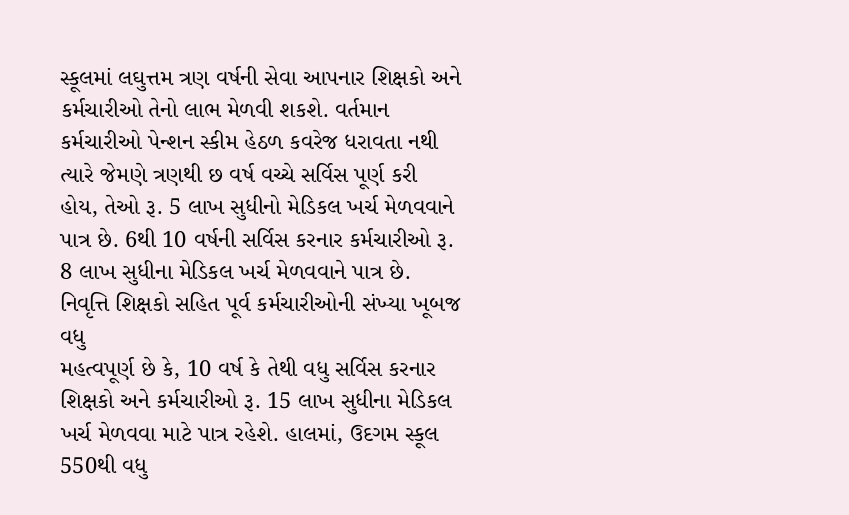સ્કૂલમાં લઘુત્તમ ત્રણ વર્ષની સેવા આપનાર શિક્ષકો અને કર્મચારીઓ તેનો લાભ મેળવી શકશે. વર્તમાન કર્મચારીઓ પેન્શન સ્કીમ હેઠળ કવરેજ ધરાવતા નથી ત્યારે જેમણે ત્રણથી છ વર્ષ વચ્ચે સર્વિસ પૂર્ણ કરી હોય, તેઓ રૂ. 5 લાખ સુધીનો મેડિકલ ખર્ચ મેળવવાને પાત્ર છે. 6થી 10 વર્ષની સર્વિસ કરનાર કર્મચારીઓ રૂ. 8 લાખ સુધીના મેડિકલ ખર્ચ મેળવવાને પાત્ર છે.
નિવૃત્તિ શિક્ષકો સહિત પૂર્વ કર્મચારીઓની સંખ્યા ખૂબજ વધુ
મહત્વપૂર્ણ છે કે, 10 વર્ષ કે તેથી વધુ સર્વિસ કરનાર શિક્ષકો અને કર્મચારીઓ રૂ. 15 લાખ સુધીના મેડિકલ ખર્ચ મેળવવા માટે પાત્ર રહેશે. હાલમાં, ઉદગમ સ્કૂલ 550થી વધુ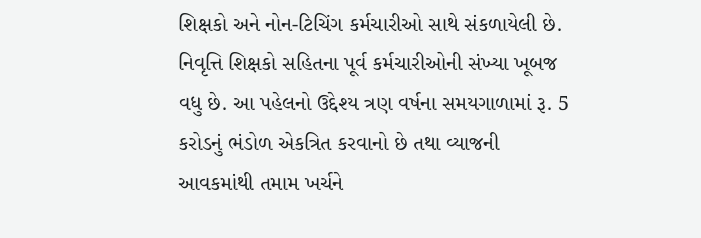શિક્ષકો અને નોન-ટિચિંગ કર્મચારીઓ સાથે સંકળાયેલી છે. નિવૃત્તિ શિક્ષકો સહિતના પૂર્વ કર્મચારીઓની સંખ્યા ખૂબજ વધુ છે. આ પહેલનો ઉદ્દેશ્ય ત્રણ વર્ષના સમયગાળામાં રૂ. 5 કરોડનું ભંડોળ એકત્રિત કરવાનો છે તથા વ્યાજની આવકમાંથી તમામ ખર્ચને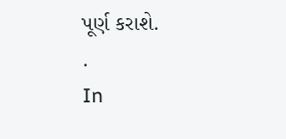પૂર્ણ કરાશે.
.
In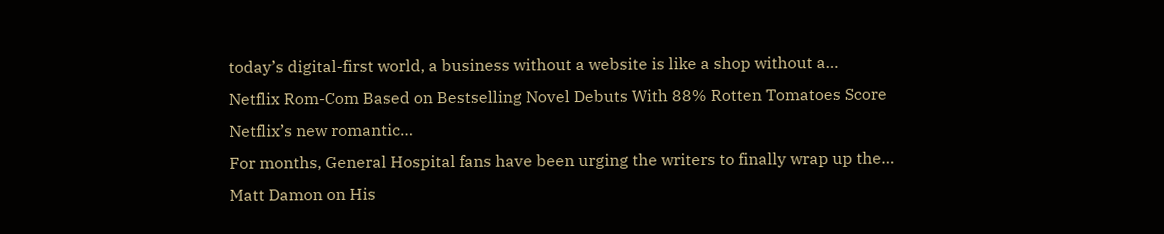today’s digital-first world, a business without a website is like a shop without a…
Netflix Rom-Com Based on Bestselling Novel Debuts With 88% Rotten Tomatoes Score Netflix’s new romantic…
For months, General Hospital fans have been urging the writers to finally wrap up the…
Matt Damon on His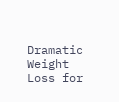Dramatic Weight Loss for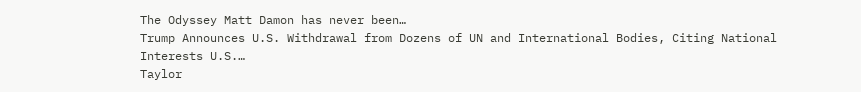The Odyssey Matt Damon has never been…
Trump Announces U.S. Withdrawal from Dozens of UN and International Bodies, Citing National Interests U.S.…
Taylor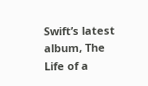Swift’s latest album, The Life of a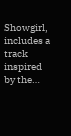Showgirl, includes a track inspired by the…